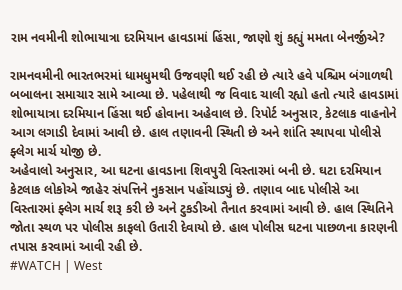રામ નવમીની શોભાયાત્રા દરમિયાન હાવડામાં હિંસા, જાણો શું કહ્યું મમતા બેનર્જીએ?

રામનવમીની ભારતભરમાં ધામધુમથી ઉજવણી થઈ રહી છે ત્યારે હવે પશ્ચિમ બંગાળથી બબાલના સમાચાર સામે આવ્યા છે. પહેલાથી જ વિવાદ ચાલી રહ્યો હતો ત્યારે હાવડામાં શોભાયાત્રા દરમિયાન હિંસા થઈ હોવાના અહેવાલ છે. રિપોર્ટ અનુસાર, કેટલાક વાહનોને આગ લગાડી દેવામાં આવી છે. હાલ તણાવની સ્થિતી છે અને શાંતિ સ્થાપવા પોલીસે ફ્લેગ માર્ચ યોજી છે.
અહેવાલો અનુસાર, આ ઘટના હાવડાના શિવપુરી વિસ્તારમાં બની છે. ઘટા દરમિયાન કેટલાક લોકોએ જાહેર સંપત્તિને નુકસાન પહોંચાડ્યું છે. તણાવ બાદ પોલીસે આ વિસ્તારમાં ફ્લેગ માર્ચ શરૂ કરી છે અને ટુકડીઓ તૈનાત કરવામાં આવી છે. હાલ સ્થિતિને જોતા સ્થળ પર પોલીસ કાફલો ઉતારી દેવાયો છે. હાલ પોલીસ ઘટના પાછળના કારણની તપાસ કરવામાં આવી રહી છે.
#WATCH | West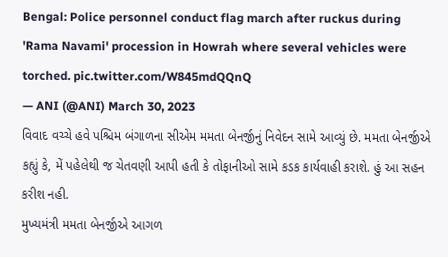Bengal: Police personnel conduct flag march after ruckus during 'Rama Navami' procession in Howrah where several vehicles were torched. pic.twitter.com/W845mdQQnQ
— ANI (@ANI) March 30, 2023
વિવાદ વચ્ચે હવે પશ્ચિમ બંગાળના સીએમ મમતા બેનર્જીનું નિવેદન સામે આવ્યું છે. મમતા બેનર્જીએ કહ્યું કે, મેં પહેલેથી જ ચેતવણી આપી હતી કે તોફાનીઓ સામે કડક કાર્યવાહી કરાશે. હું આ સહન કરીશ નહી.
મુખ્યમંત્રી મમતા બેનર્જીએ આગળ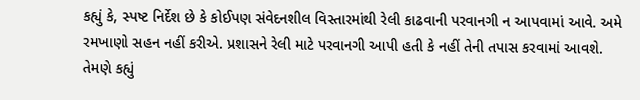કહ્યું કે, સ્પષ્ટ નિર્દેશ છે કે કોઈપણ સંવેદનશીલ વિસ્તારમાંથી રેલી કાઢવાની પરવાનગી ન આપવામાં આવે. અમે રમખાણો સહન નહીં કરીએ. પ્રશાસને રેલી માટે પરવાનગી આપી હતી કે નહીં તેની તપાસ કરવામાં આવશે. તેમણે કહ્યું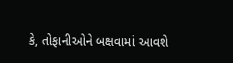કે, તોફાનીઓને બક્ષવામાં આવશે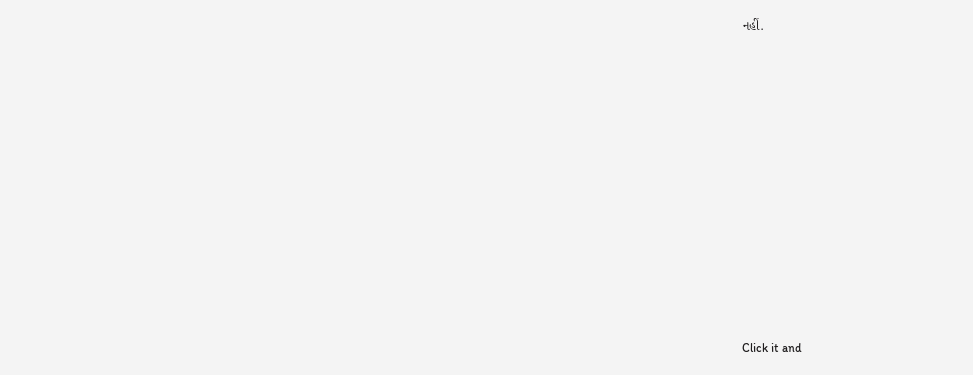નહીં.












Click it and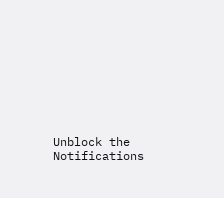Unblock the Notifications